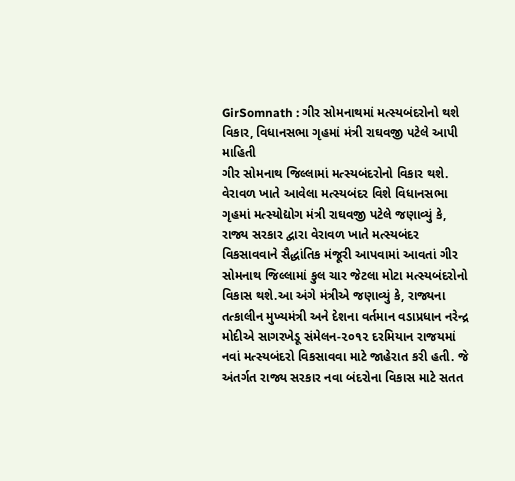GirSomnath : ગીર સોમનાથમાં મત્સ્યબંદરોનો થશે વિકાર, વિધાનસભા ગૃહમાં મંત્રી રાઘવજી પટેલે આપી માહિતી
ગીર સોમનાથ જિલ્લામાં મત્સ્યબંદરોનો વિકાર થશે. વેરાવળ ખાતે આવેલા મત્સ્યબંદર વિશે વિધાનસભા ગૃહમાં મત્સ્યોદ્યોગ મંત્રી રાઘવજી પટેલે જણાવ્યું કે, રાજ્ય સરકાર દ્વારા વેરાવળ ખાતે મત્સ્યબંદર વિકસાવવાને સૈદ્ધાંતિક મંજૂરી આપવામાં આવતાં ગીર સોમનાથ જિલ્લામાં કુલ ચાર જેટલા મોટા મત્સ્યબંદરોનો વિકાસ થશે.આ અંગે મંત્રીએ જણાવ્યું કે, રાજ્યના તત્કાલીન મુખ્યમંત્રી અને દેશના વર્તમાન વડાપ્રધાન નરેન્દ્ર મોદીએ સાગરખેડૂ સંમેલન-૨૦૧૨ દરમિયાન રાજયમાં નવાં મત્સ્યબંદરો વિકસાવવા માટે જાહેરાત કરી હતી. જે અંતર્ગત રાજ્ય સરકાર નવા બંદરોના વિકાસ માટે સતત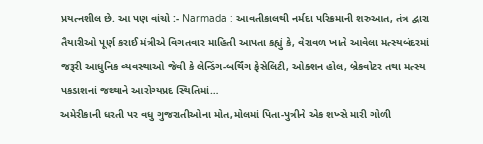પ્રયત્નશીલ છે. આ પણ વાંચો :- Narmada : આવતીકાલથી નર્મદા પરિક્રમાની શરુઆત, તંત્ર દ્વારા તૈયારીઓ પૂર્ણ કરાઈ મંત્રીએ વિગતવાર માહિતી આપતા કહ્યું કે, વેરાવળ ખાતે આવેલા મત્સ્યબંદરમાં જરૂરી આધુનિક વ્યવસ્થાઓ જેવી કે લેન્ડિંગ-બર્થિંગ ફેસેલિટી, ઓક્શન હોલ, બ્રેકવોટર તથા મત્સ્ય પકડાશનાં જથ્થાને આરોગ્યપ્રદ સ્થિતિમાં…
અમેરીકાની ધરતી પર વધુ ગુજરાતીઓના મોત,મોલમાં પિતા-પુત્રીને એક શખ્સે મારી ગોળી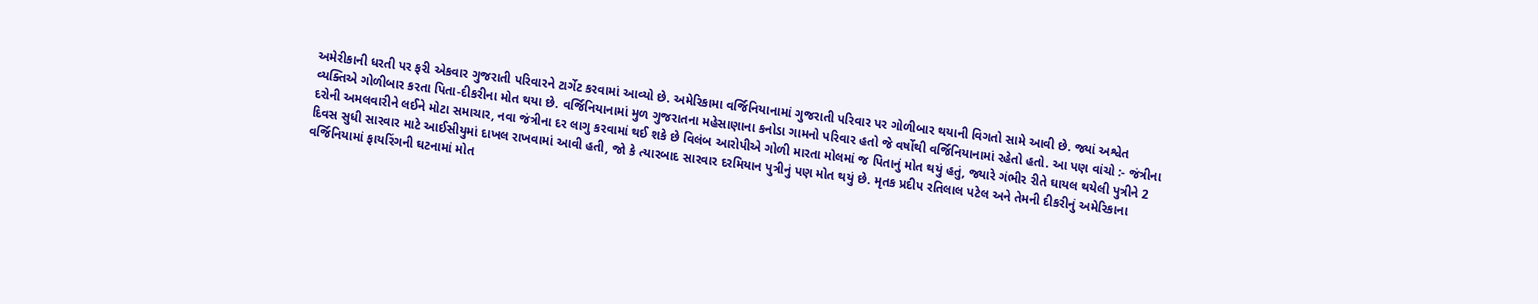અમેરીકાની ધરતી પર ફરી એકવાર ગુજરાતી પરિવારને ટાર્ગેટ કરવામાં આવ્યો છે. અમેરિકામા વર્જિનિયાનામાં ગુજરાતી પરિવાર પર ગોળીબાર થયાની વિગતો સામે આવી છે. જ્યાં અશ્વેત વ્યક્તિએ ગોળીબાર કરતા પિતા-દીકરીના મોત થયા છે. વર્જિનિયાનામાં મુળ ગુજરાતના મહેસાણાના કનોડા ગામનો પરિવાર હતો જે વર્ષોથી વર્જિનિયાનામાં રહેતો હતો. આ પણ વાંચો :- જંત્રીના દરોની અમલવારીને લઈને મોટા સમાચાર, નવા જંત્રીના દર લાગુ કરવામાં થઈ શકે છે વિલંબ આરોપીએ ગોળી મારતા મોલમાં જ પિતાનું મોત થયું હતું, જ્યારે ગંભીર રીતે ઘાયલ થયેલી પુત્રીને 2 દિવસ સુધી સારવાર માટે આઈસીયુમાં દાખલ રાખવામાં આવી હતી, જો કે ત્યારબાદ સારવાર દરમિયાન પુત્રીનું પણ મોત થયું છે. મૃતક પ્રદીપ રતિલાલ પટેલ અને તેમની દીકરીનું અમેરિકાના વર્જિનિયામાં ફાયરિંગની ઘટનામાં મોત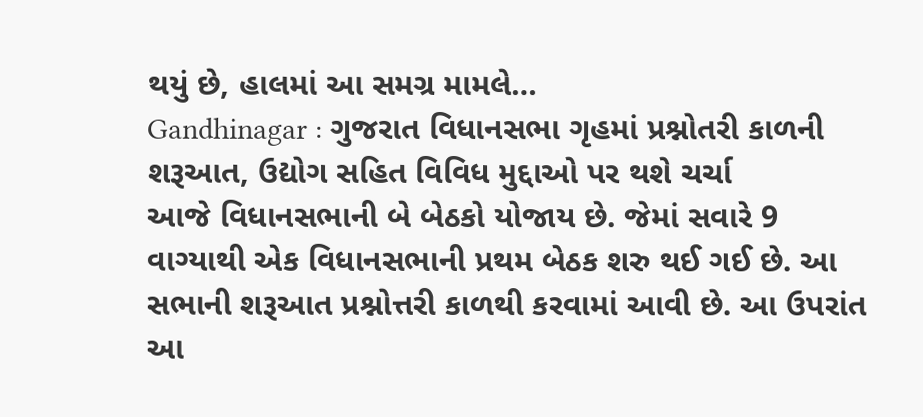થયું છે, હાલમાં આ સમગ્ર મામલે…
Gandhinagar : ગુજરાત વિધાનસભા ગૃહમાં પ્રશ્નોતરી કાળની શરૂઆત, ઉદ્યોગ સહિત વિવિધ મુદ્દાઓ પર થશે ચર્ચા
આજે વિધાનસભાની બે બેઠકો યોજાય છે. જેમાં સવારે 9 વાગ્યાથી એક વિધાનસભાની પ્રથમ બેઠક શરુ થઈ ગઈ છે. આ સભાની શરૂઆત પ્રશ્નોત્તરી કાળથી કરવામાં આવી છે. આ ઉપરાંત આ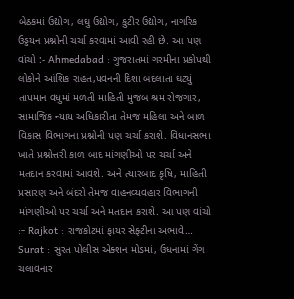બેઠકમાં ઉદ્યોગ, લઘુ ઉદ્યોગ, કુટીર ઉદ્યોગ, નાગરિક ઉડ્ડયન પ્રશ્નોની ચર્ચા કરવામાં આવી રહી છે. આ પણ વાંચો :- Ahmedabad : ગુજરાતમાં ગરમીના પ્રકોપથી લોકોને આંશિક રાહત,પવનની દિશા બદલાતા ઘટ્યું તાપમાન વધુમાં મળતી માહિતી મુજબ શ્રમ રોજગાર, સામાજિક ન્યાય અધિકારીતા તેમજ મહિલા અને બાળ વિકાસ વિભાગના પ્રશ્નોની પણ ચર્ચા કરાશે. વિધાનસભા ખાતે પ્રશ્નોત્તરી કાળ બાદ માંગણીઓ પર ચર્ચા અને મતદાન કરવામાં આવશે. અને ત્યારબાદ કૃષિ, માહિતી પ્રસારણ અને બંદરો તેમજ વાહનવ્યવહાર વિભાગની માંગણીઓ પર ચર્ચા અને મતદાન કરાશે. આ પણ વાંચો :- Rajkot : રાજકોટમાં ફાયર સેફ્ટીના અભાવે…
Surat : સુરત પોલીસ એક્શન મોડમાં, ઉધનામાં ગેંગ ચલાવનાર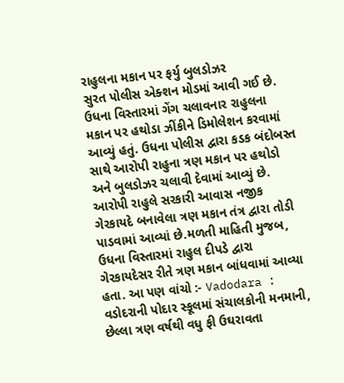રાહુલના મકાન પર ફર્યુ બુલડોઝર
સુરત પોલીસ એક્શન મોડમાં આવી ગઈ છે. ઉધના વિસ્તારમાં ગેંગ ચલાવનાર રાહુલના મકાન પર હથોડા ઝીંકીને ડિમોલેશન કરવામાં આવ્યું હતું. ઉધના પોલીસ દ્વારા કડક બંદોબસ્ત સાથે આરોપી રાહુના ત્રણ મકાન પર હથોડો અને બુલડોઝર ચલાવી દેવામાં આવ્યું છે. આરોપી રાહુલે સરકારી આવાસ નજીક ગેરકાયદે બનાવેલા ત્રણ મકાન તંત્ર દ્વારા તોડી પાડવામાં આવ્યાં છે.મળતી માહિતી મુજબ, ઉધના વિસ્તારમાં રાહુલ દીપડે દ્વારા ગેરકાયદેસર રીતે ત્રણ મકાન બાંધવામાં આવ્યા હતા. આ પણ વાંચો :- Vadodara : વડોદરાની પોદાર સ્કૂલમાં સંચાલકોની મનમાની, છેલ્લા ત્રણ વર્ષથી વધુ ફી ઉઘરાવતા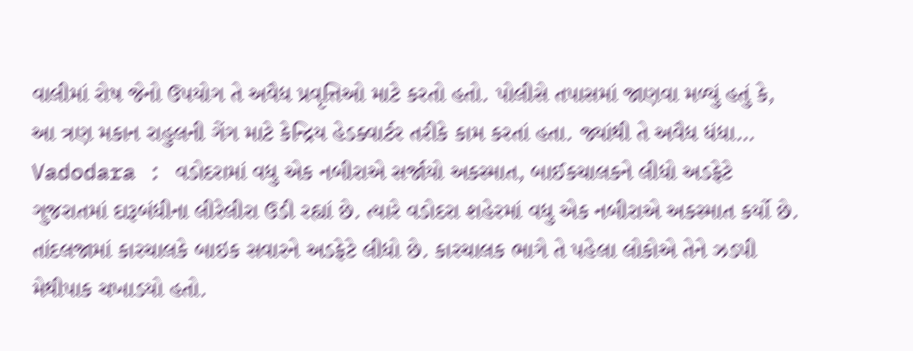વાલીમાં રોષ જેનો ઉપયોગ તે અવૈધ પ્રવૃત્તિઓ માટે કરતો હતો. પોલીસે તપાસમાં જાણવા મળ્યું હતું કે, આ ત્રણ મકાન રાહુલની ગેંગ માટે કેન્દ્રિય હેડક્વાર્ટર તરીકે કામ કરતાં હતા. જ્યાંથી તે અવૈધ ધંધા…
Vadodara : વડોદરામાં વધુ એક નબીરાએ સર્જાયો અકસ્માત, બાઈકચાલકને લીધો અડફેટે
ગુજરાતમાં દારૂબંધીના લીરેલીરા ઉડી રહ્યાં છે. ત્યારે વડોદરા શહેરમાં વધુ એક નબીરાએ અકસ્માત કર્યો છે. તાંદલજામાં કારચાલકે બાઇક સવારને અડફેટે લીધો છે. કારચાલક ભાગે તે પહેલા લોકોએ તેને ઝડપી મેથીપાક ચખાડયો હતો.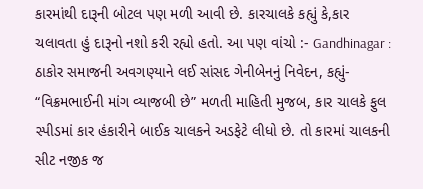કારમાંથી દારૂની બોટલ પણ મળી આવી છે. કારચાલકે કહ્યું કે,કાર ચલાવતા હું દારૂનો નશો કરી રહ્યો હતો. આ પણ વાંચો :- Gandhinagar : ઠાકોર સમાજની અવગણ્યાને લઈ સાંસદ ગેનીબેનનું નિવેદન, કહ્યું- “વિક્રમભાઈની માંગ વ્યાજબી છે” મળતી માહિતી મુજબ, કાર ચાલકે ફુલ સ્પીડમાં કાર હંકારીને બાઈક ચાલકને અડફેટે લીધો છે. તો કારમાં ચાલકની સીટ નજીક જ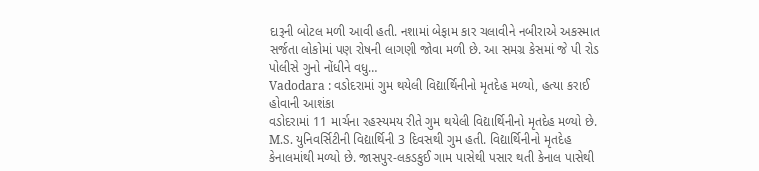દારૂની બોટલ મળી આવી હતી. નશામાં બેફામ કાર ચલાવીને નબીરાએ અકસ્માત સર્જતા લોકોમાં પણ રોષની લાગણી જોવા મળી છે. આ સમગ્ર કેસમાં જે પી રોડ પોલીસે ગુનો નોંધીને વધુ…
Vadodara : વડોદરામાં ગુમ થયેલી વિદ્યાર્થિનીનો મૃતદેહ મળ્યો, હત્યા કરાઈ હોવાની આશંકા
વડોદરામાં 11 માર્ચના રહસ્યમય રીતે ગુમ થયેલી વિદ્યાર્થિનીનો મૃતદેહ મળ્યો છે. M.S. યુનિવર્સિટીની વિદ્યાર્થિની 3 દિવસથી ગુમ હતી. વિદ્યાર્થિનીનો મૃતદેહ કેનાલમાંથી મળ્યો છે. જાસપુર-લકડકુઈ ગામ પાસેથી પસાર થતી કેનાલ પાસેથી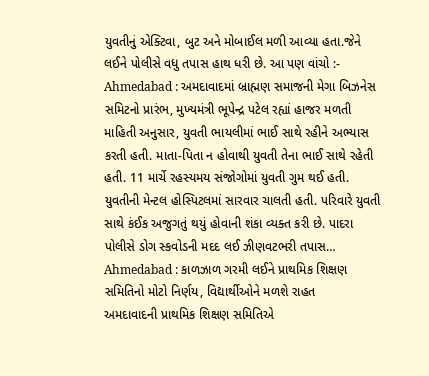યુવતીનું એક્ટિવા, બુટ અને મોબાઈલ મળી આવ્યા હતા.જેને લઈને પોલીસે વધુ તપાસ હાથ ધરી છે. આ પણ વાંચો :- Ahmedabad : અમદાવાદમાં બ્રાહ્મણ સમાજની મેગા બિઝનેસ સમિટનો પ્રારંભ, મુખ્યમંત્રી ભૂપેન્દ્ર પટેલ રહ્યાં હાજર મળતી માહિતી અનુસાર, યુવતી ભાયલીમાં ભાઈ સાથે રહીને અભ્યાસ કરતી હતી. માતા-પિતા ન હોવાથી યુવતી તેના ભાઈ સાથે રહેતી હતી. 11 માર્ચે રહસ્યમય સંજોગોમાં યુવતી ગુમ થઈ હતી. યુવતીની મેન્ટલ હોસ્પિટલમાં સારવાર ચાલતી હતી. પરિવારે યુવતી સાથે કંઈક અજુગતું થયું હોવાની શંકા વ્યક્ત કરી છે. પાદરા પોલીસે ડોગ સ્કવોડની મદદ લઈ ઝીણવટભરી તપાસ…
Ahmedabad : કાળઝાળ ગરમી લઈને પ્રાથમિક શિક્ષણ સમિતિનો મોટો નિર્ણય, વિદ્યાર્થીઓને મળશે રાહત
અમદાવાદની પ્રાથમિક શિક્ષણ સમિતિએ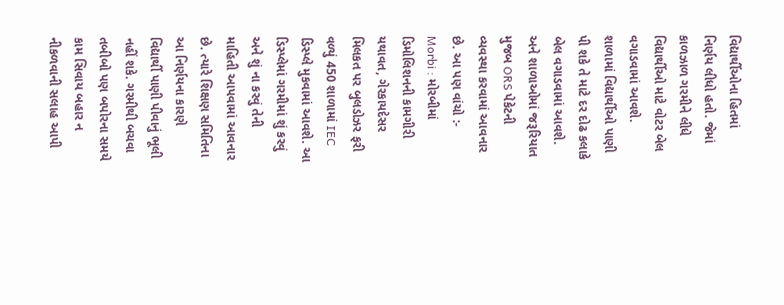વિદ્યાર્થીઓના હિતમાં નિર્ણય લીધો હતો. જેમાં કાળઝાળ ગરમીને લીધે વિદ્યાર્થીઓ માટે વોટર બેલ વગાડવામાં આવશે. શાળામાં વિદ્યાર્થીઓ પાણી પી શકે તે માટે દર દોઢ કલાકે બેલ વગાડવામાં આવશે. અને શાળાઓમાં જરૂરિયાત મુજબ ORS પેકેટની વ્યવસ્થા કરવામાં આવનાર છે. આ પણ વાંચો :- Morbi : મોરબીમાં ડિમોલિશનની કામગીરી યથાવત, ગેરકાયદેસર મિલકત પર બુલડોઝર ફરી વળ્યું 450 શાળામાં IEC ડિસ્પ્લે મુકવામાં આવશે. આ ડિસ્પ્લેમાં ગરમીમાં શું કરવું અને શું ના કરવું તેની માહિતી આપવામાં આવનાર છે. ત્યારે શિક્ષણ સમિતિના આ નિર્ણયના કારણે વિદ્યાર્થી પાણી પીવાનું ભૂલી નહીં શકે. ગરમીથી બચવા તબીબો પણ બપોરના સમયે કામ સિવાય બહાર ન નીકળવાની સલાહ આપી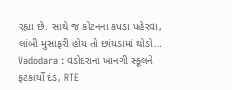રહ્યા છે. સાથે જ કોટનના કપડા પહેરવા, લાંબી મુસાફરી હોય તો છાંયડામાં થોડો…
Vadodara : વડોદરાના ખાનગી સ્કૂલને ફટકાર્યો દંડ, RTE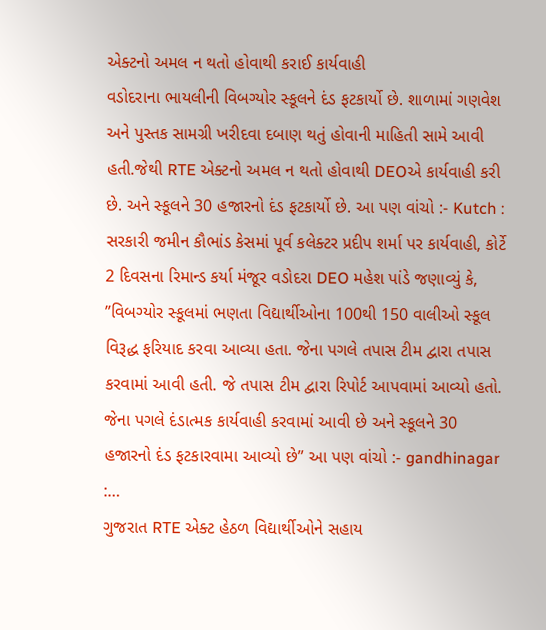એક્ટનો અમલ ન થતો હોવાથી કરાઈ કાર્યવાહી
વડોદરાના ભાયલીની વિબગ્યોર સ્કૂલને દંડ ફટકાર્યો છે. શાળામાં ગણવેશ અને પુસ્તક સામગ્રી ખરીદવા દબાણ થતું હોવાની માહિતી સામે આવી હતી.જેથી RTE એક્ટનો અમલ ન થતો હોવાથી DEOએ કાર્યવાહી કરી છે. અને સ્કૂલને 30 હજારનો દંડ ફટકાર્યો છે. આ પણ વાંચો :- Kutch : સરકારી જમીન કૌભાંડ કેસમાં પૂર્વ કલેક્ટર પ્રદીપ શર્મા પર કાર્યવાહી, કોર્ટે 2 દિવસના રિમાન્ડ કર્યા મંજૂર વડોદરા DEO મહેશ પાંડે જણાવ્યું કે, ”વિબગ્યોર સ્કૂલમાં ભણતા વિદ્યાર્થીઓના 100થી 150 વાલીઓ સ્કૂલ વિરૂદ્ધ ફરિયાદ કરવા આવ્યા હતા. જેના પગલે તપાસ ટીમ દ્વારા તપાસ કરવામાં આવી હતી. જે તપાસ ટીમ દ્વારા રિપોર્ટ આપવામાં આવ્યો હતો. જેના પગલે દંડાત્મક કાર્યવાહી કરવામાં આવી છે અને સ્કૂલને 30 હજારનો દંડ ફટકારવામા આવ્યો છે” આ પણ વાંચો :- gandhinagar :…
ગુજરાત RTE એક્ટ હેઠળ વિદ્યાર્થીઓને સહાય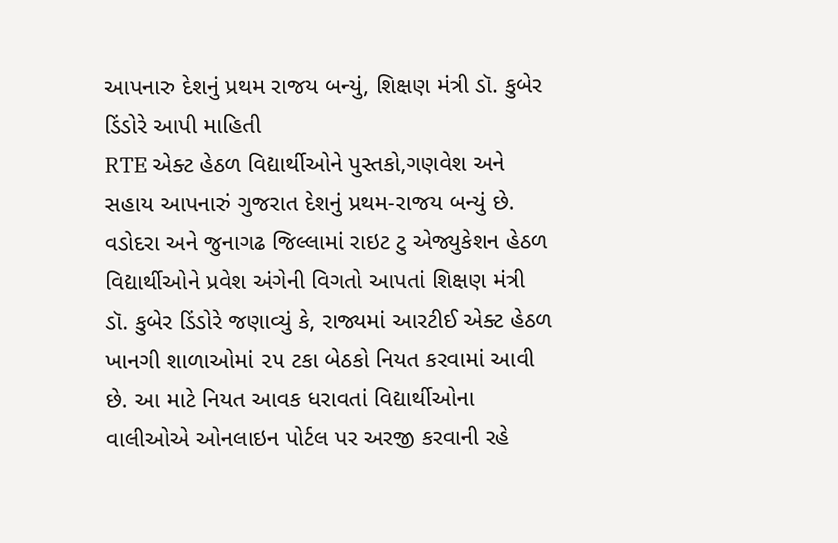આપનારુ દેશનું પ્રથમ રાજય બન્યું, શિક્ષણ મંત્રી ડૉ. કુબેર ડિંડોરે આપી માહિતી
RTE એક્ટ હેઠળ વિદ્યાર્થીઓને પુસ્તકો,ગણવેશ અને સહાય આપનારું ગુજરાત દેશનું પ્રથમ-રાજય બન્યું છે. વડોદરા અને જુનાગઢ જિલ્લામાં રાઇટ ટુ એજ્યુકેશન હેઠળ વિદ્યાર્થીઓને પ્રવેશ અંગેની વિગતો આપતાં શિક્ષણ મંત્રી ડૉ. કુબેર ડિંડોરે જણાવ્યું કે, રાજ્યમાં આરટીઈ એક્ટ હેઠળ ખાનગી શાળાઓમાં ૨૫ ટકા બેઠકો નિયત કરવામાં આવી છે. આ માટે નિયત આવક ધરાવતાં વિદ્યાર્થીઓના વાલીઓએ ઓનલાઇન પોર્ટલ પર અરજી કરવાની રહે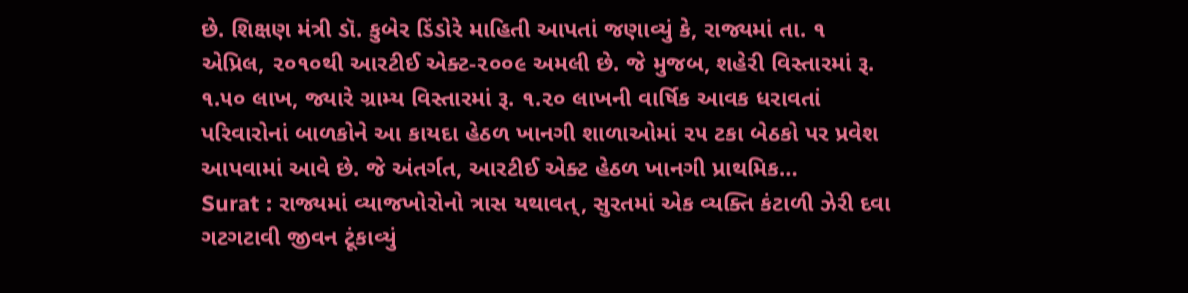છે. શિક્ષણ મંત્રી ડૉ. કુબેર ડિંડોરે માહિતી આપતાં જણાવ્યું કે, રાજ્યમાં તા. ૧ એપ્રિલ, ૨૦૧૦થી આરટીઈ એક્ટ-૨૦૦૯ અમલી છે. જે મુજબ, શહેરી વિસ્તારમાં રૂ. ૧.૫૦ લાખ, જ્યારે ગ્રામ્ય વિસ્તારમાં રૂ. ૧.૨૦ લાખની વાર્ષિક આવક ધરાવતાં પરિવારોનાં બાળકોને આ કાયદા હેઠળ ખાનગી શાળાઓમાં ૨૫ ટકા બેઠકો પર પ્રવેશ આપવામાં આવે છે. જે અંતર્ગત, આરટીઈ એક્ટ હેઠળ ખાનગી પ્રાથમિક…
Surat : રાજ્યમાં વ્યાજખોરોનો ત્રાસ યથાવત્, સુરતમાં એક વ્યક્તિ કંટાળી ઝેરી દવા ગટગટાવી જીવન ટૂંકાવ્યું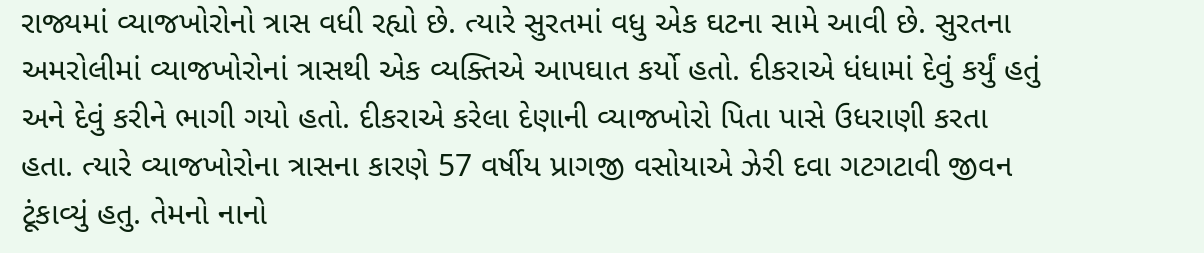રાજ્યમાં વ્યાજખોરોનો ત્રાસ વધી રહ્યો છે. ત્યારે સુરતમાં વધુ એક ઘટના સામે આવી છે. સુરતના અમરોલીમાં વ્યાજખોરોનાં ત્રાસથી એક વ્યક્તિએ આપઘાત કર્યો હતો. દીકરાએ ધંધામાં દેવું કર્યું હતું અને દેવું કરીને ભાગી ગયો હતો. દીકરાએ કરેલા દેણાની વ્યાજખોરો પિતા પાસે ઉધરાણી કરતા હતા. ત્યારે વ્યાજખોરોના ત્રાસના કારણે 57 વર્ષીય પ્રાગજી વસોયાએ ઝેરી દવા ગટગટાવી જીવન ટૂંકાવ્યું હતુ. તેમનો નાનો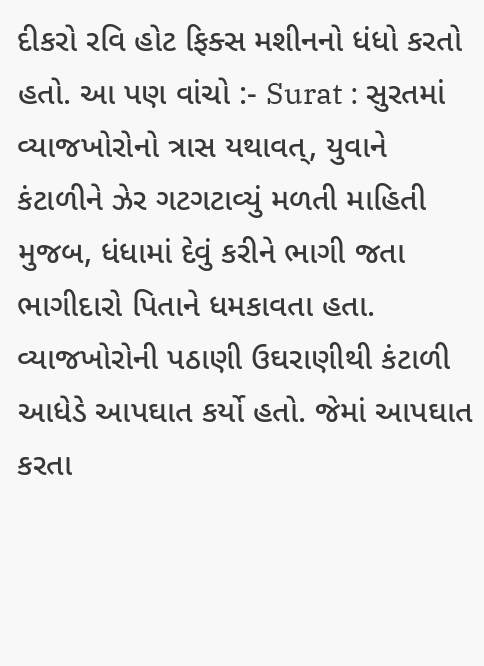દીકરો રવિ હોટ ફિક્સ મશીનનો ધંધો કરતો હતો. આ પણ વાંચો :- Surat : સુરતમાં વ્યાજખોરોનો ત્રાસ યથાવત્, યુવાને કંટાળીને ઝેર ગટગટાવ્યું મળતી માહિતી મુજબ, ધંધામાં દેવું કરીને ભાગી જતા ભાગીદારો પિતાને ધમકાવતા હતા. વ્યાજખોરોની પઠાણી ઉઘરાણીથી કંટાળી આધેડે આપઘાત કર્યો હતો. જેમાં આપઘાત કરતા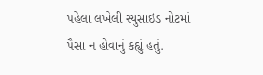પહેલા લખેલી સ્યુસાઇડ નોટમાં પૈસા ન હોવાનું કહ્યું હતું.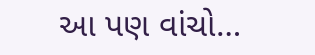આ પણ વાંચો…